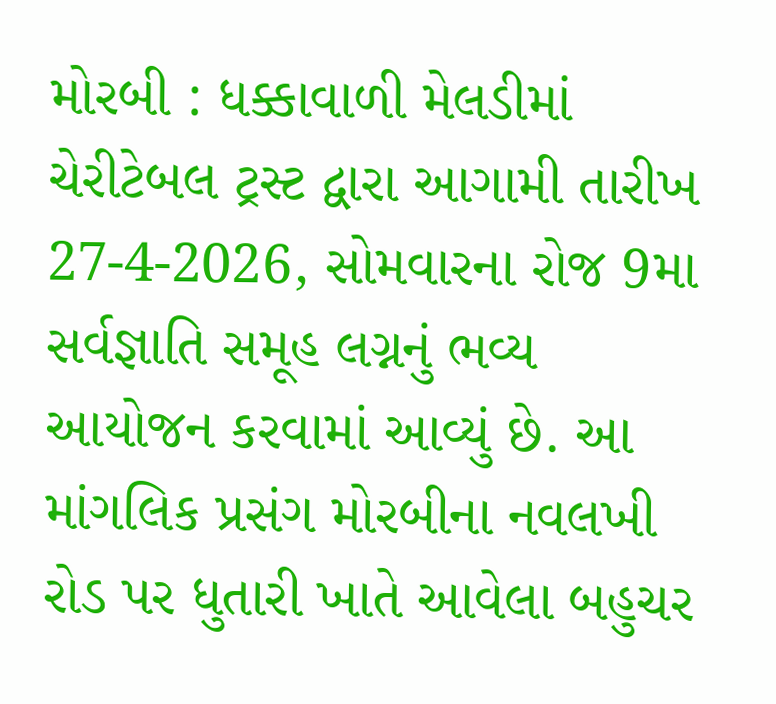મોરબી : ધક્કાવાળી મેલડીમાં ચેરીટેબલ ટ્રસ્ટ દ્વારા આગામી તારીખ 27-4-2026, સોમવારના રોજ 9મા સર્વજ્ઞાતિ સમૂહ લગ્નનું ભવ્ય આયોજન કરવામાં આવ્યું છે. આ માંગલિક પ્રસંગ મોરબીના નવલખી રોડ પર ધુતારી ખાતે આવેલા બહુચર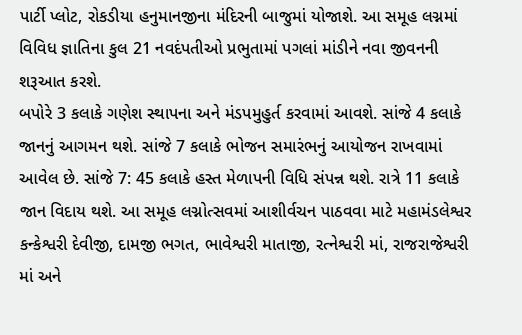પાર્ટી પ્લોટ, રોકડીયા હનુમાનજીના મંદિરની બાજુમાં યોજાશે. આ સમૂહ લગ્નમાં વિવિધ જ્ઞાતિના કુલ 21 નવદંપતીઓ પ્રભુતામાં પગલાં માંડીને નવા જીવનની શરૂઆત કરશે.
બપોરે 3 કલાકે ગણેશ સ્થાપના અને મંડપમુહુર્ત કરવામાં આવશે. સાંજે 4 કલાકે જાનનું આગમન થશે. સાંજે 7 કલાકે ભોજન સમારંભનું આયોજન રાખવામાં આવેલ છે. સાંજે 7: 45 કલાકે હસ્ત મેળાપની વિધિ સંપન્ન થશે. રાત્રે 11 કલાકે જાન વિદાય થશે. આ સમૂહ લગ્નોત્સવમાં આશીર્વચન પાઠવવા માટે મહામંડલેશ્વર કન્કેશ્વરી દેવીજી, દામજી ભગત, ભાવેશ્વરી માતાજી, રત્નેશ્વરી માં, રાજરાજેશ્વરી માં અને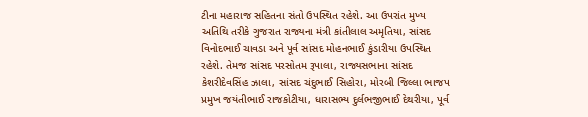ટીના મહારાજ સહિતના સંતો ઉપસ્થિત રહેશે. આ ઉપરાંત મુખ્ય અતિથિ તરીકે ગુજરાત રાજ્યના મંત્રી કાંતીલાલ અમૃતિયા, સાંસદ વિનોદભાઈ ચાવડા અને પૂર્વ સાંસદ મોહનભાઈ કુંડારીયા ઉપસ્થિત રહેશે. તેમજ સાંસદ પરસોતમ રૂપાલા, રાજ્યસભાના સાંસદ કેશરીદેવસિંહ ઝાલા, સાંસદ ચંદુભાઈ સિહોરા, મોરબી જિલ્લા ભાજપ પ્રમુખ જયંતીભાઈ રાજકોટીયા, ધારાસભ્ય દુર્લભજીભાઈ દેથરીયા, પૂર્વ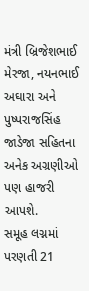મંત્રી બ્રિજેશભાઈ મેરજા, નયનભાઈ અઘારા અને પુષ્પરાજસિંહ જાડેજા સહિતના અનેક અગ્રણીઓ પણ હાજરી આપશે.
સમૂહ લગ્નમાં પરણતી 21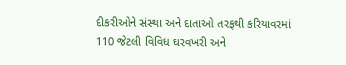દીકરીઓને સંસ્થા અને દાતાઓ તરફથી કરિયાવરમાં 110 જેટલી વિવિધ ઘરવખરી અને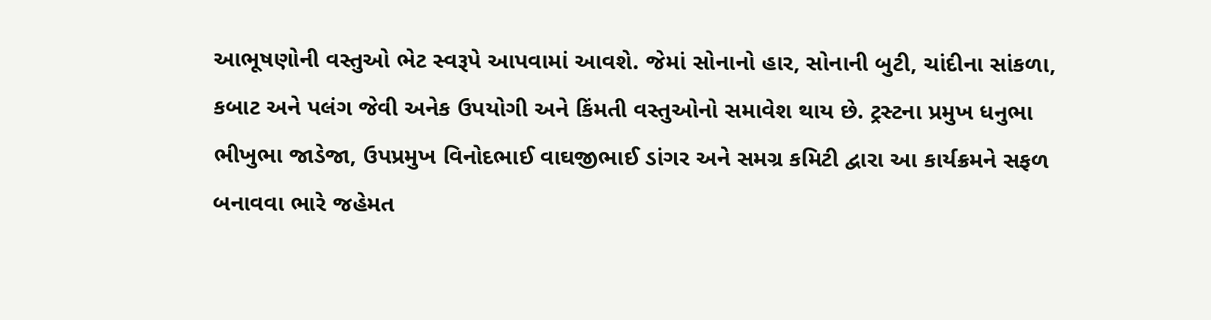આભૂષણોની વસ્તુઓ ભેટ સ્વરૂપે આપવામાં આવશે. જેમાં સોનાનો હાર, સોનાની બુટી, ચાંદીના સાંકળા, કબાટ અને પલંગ જેવી અનેક ઉપયોગી અને કિંમતી વસ્તુઓનો સમાવેશ થાય છે. ટ્રસ્ટના પ્રમુખ ધનુભા ભીખુભા જાડેજા, ઉપપ્રમુખ વિનોદભાઈ વાઘજીભાઈ ડાંગર અને સમગ્ર કમિટી દ્વારા આ કાર્યક્રમને સફળ બનાવવા ભારે જહેમત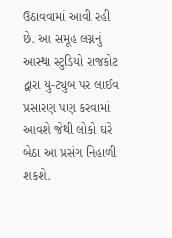ઉઠાવવામાં આવી રહી છે. આ સમૂહ લગ્નનું આસ્થા સ્ટુડિયો રાજકોટ દ્વારા યુ-ટ્યુબ પર લાઈવ પ્રસારણ પણ કરવામાં આવશે જેથી લોકો ઘરે બેઠા આ પ્રસંગ નિહાળી શકશે.